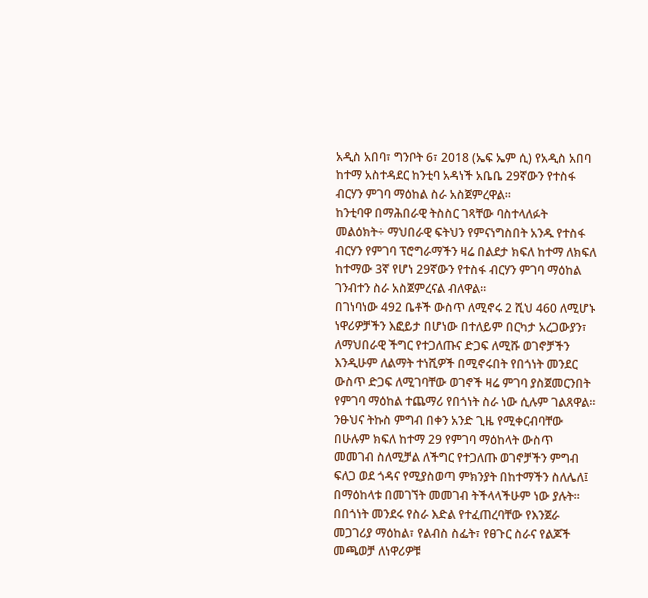አዲስ አበባ፣ ግንቦት 6፣ 2018 (ኤፍ ኤም ሲ) የአዲስ አበባ ከተማ አስተዳደር ከንቲባ አዳነች አቤቤ 29ኛውን የተስፋ ብርሃን ምገባ ማዕከል ስራ አስጀምረዋል።
ከንቲባዋ በማሕበራዊ ትስስር ገጻቸው ባስተላለፉት መልዕክት÷ ማህበራዊ ፍትህን የምናነግስበት አንዱ የተስፋ ብርሃን የምገባ ፕሮግራማችን ዛሬ በልደታ ክፍለ ከተማ ለክፍለ ከተማው 3ኛ የሆነ 29ኛውን የተስፋ ብርሃን ምገባ ማዕከል ገንብተን ስራ አስጀምረናል ብለዋል።
በገነባነው 492 ቤቶች ውስጥ ለሚኖሩ 2 ሺህ 460 ለሚሆኑ ነዋሪዎቻችን እፎይታ በሆነው በተለይም በርካታ አረጋውያን፣ ለማህበራዊ ችግር የተጋለጡና ድጋፍ ለሚሹ ወገኖቻችን እንዲሁም ለልማት ተነሺዎች በሚኖሩበት የበጎነት መንደር ውስጥ ድጋፍ ለሚገባቸው ወገኖች ዛሬ ምገባ ያስጀመርንበት የምገባ ማዕከል ተጨማሪ የበጎነት ስራ ነው ሲሉም ገልጸዋል።
ንፁህና ትኩስ ምግብ በቀን አንድ ጊዜ የሚቀርብባቸው በሁሉም ክፍለ ከተማ 29 የምገባ ማዕከላት ውስጥ መመገብ ስለሚቻል ለችግር የተጋለጡ ወገኖቻችን ምግብ ፍለጋ ወደ ጎዳና የሚያስወጣ ምክንያት በከተማችን ስለሌለ፤ በማዕከላቱ በመገኘት መመገብ ትችላላችሁም ነው ያሉት።
በበጎነት መንደሩ የስራ እድል የተፈጠረባቸው የእንጀራ መጋገሪያ ማዕከል፣ የልብስ ስፌት፣ የፀጉር ስራና የልጆች መጫወቻ ለነዋሪዎቹ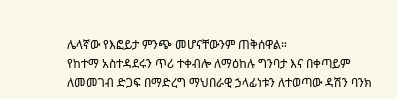ሌላኛው የእፎይታ ምንጭ መሆናቸውንም ጠቅሰዋል።
የከተማ አስተዳደሩን ጥሪ ተቀብሎ ለማዕከሉ ግንባታ እና በቀጣይም ለመመገብ ድጋፍ በማድረግ ማህበራዊ ኃላፊነቱን ለተወጣው ዳሽን ባንክ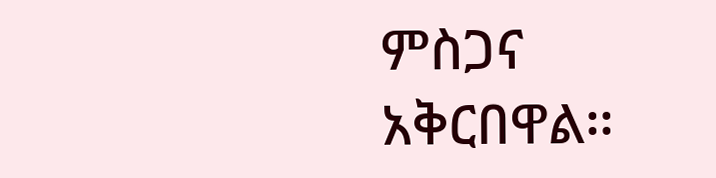ምስጋና አቅርበዋል፡፡